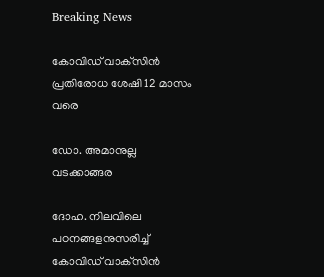Breaking News

കോവിഡ് വാക്‌സിന്‍ പ്രതിരോധ ശേഷി 12 മാസം വരെ

ഡോ. അമാനുല്ല വടക്കാങ്ങര

ദോഹ. നിലവിലെ പഠനങ്ങളനുസരിച്ച് കോവിഡ് വാക്‌സിന്‍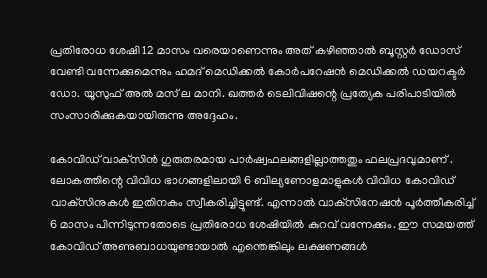പ്രതിരോധ ശേഷി 12 മാസം വരെയാണെന്നും അത് കഴിഞ്ഞാല്‍ ബൂസ്റ്റര്‍ ഡോസ് വേണ്ടി വന്നേക്കുമെന്നും ഹമദ് മെഡിക്കല്‍ കോര്‍പറേഷന്‍ മെഡിക്കല്‍ ഡയറക്ടര്‍ ഡോ. യൂസുഫ് അല്‍ മസ് ല മാനി. ഖത്തര്‍ ടെലിവിഷന്റെ പ്രത്യേക പരിപാടിയില്‍ സംസാരിക്കുകയായിരുന്നു അദ്ദേഹം.

കോവിഡ് വാക്‌സിന്‍ ഗുരുതരമായ പാര്‍ഷ്വഫലങ്ങളില്ലാത്തതും ഫലപ്രദവുമാണ് . ലോകത്തിന്റെ വിവിധ ഭാഗങ്ങളിലായി 6 ബില്യണോളമാളുകള്‍ വിവിധ കോവിഡ് വാക്‌സിനുകള്‍ ഇതിനകം സ്വീകരിച്ചിട്ടുണ്ട്. എന്നാല്‍ വാക്‌സിനേഷന്‍ പൂര്‍ത്തീകരിച്ച് 6 മാസം പിന്നിടുന്നതോടെ പ്രതിരോധ ശേഷിയില്‍ കുറവ് വന്നേക്കും. ഈ സമയത്ത് കോവിഡ് അണുബാധയുണ്ടായാല്‍ എന്തെങ്കിലും ലക്ഷണങ്ങള്‍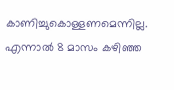കാണിച്ചുകൊള്ളണമെന്നില്ല. എന്നാല്‍ 8 മാസം കഴിഞ്ഞ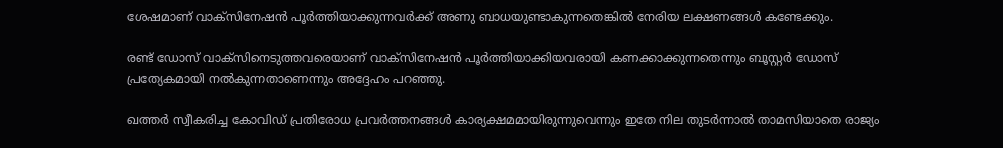ശേഷമാണ് വാക്‌സിനേഷന്‍ പൂര്‍ത്തിയാക്കുന്നവര്‍ക്ക് അണു ബാധയുണ്ടാകുന്നതെങ്കില്‍ നേരിയ ലക്ഷണങ്ങള്‍ കണ്ടേക്കും.

രണ്ട് ഡോസ് വാക്‌സിനെടുത്തവരെയാണ് വാക്‌സിനേഷന്‍ പൂര്‍ത്തിയാക്കിയവരായി കണക്കാക്കുന്നതെന്നും ബൂസ്റ്റര്‍ ഡോസ് പ്രത്യേകമായി നല്‍കുന്നതാണെന്നും അദ്ദേഹം പറഞ്ഞു.

ഖത്തര്‍ സ്വീകരിച്ച കോവിഡ് പ്രതിരോധ പ്രവര്‍ത്തനങ്ങള്‍ കാര്യക്ഷമമായിരുന്നുവെന്നും ഇതേ നില തുടര്‍ന്നാല്‍ താമസിയാതെ രാജ്യം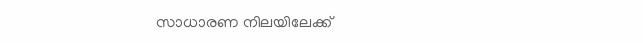സാധാരണ നിലയിലേക്ക്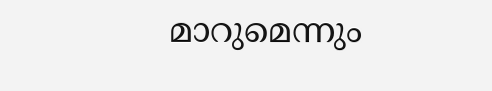മാറുമെന്നും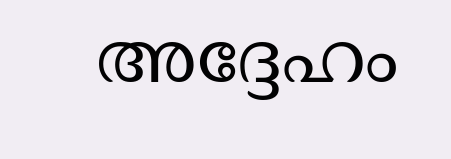അദ്ദേഹം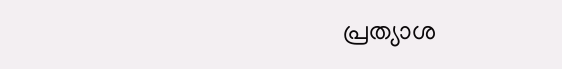പ്രത്യാശ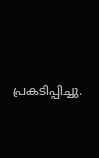പ്രകടിപ്പിച്ചു.